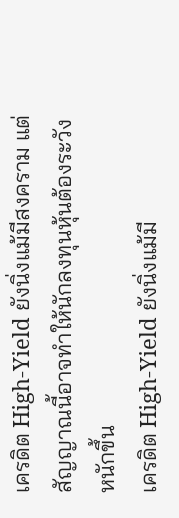เครดิต High-Yield ยังนิ่งแม้มีสงคราม แต่สัญญาณนี้อาจทำให้นักลงทุนหุ้นต้องระวังหนักขึ้น
เครดิต High-Yield ยังนิ่งแม้มี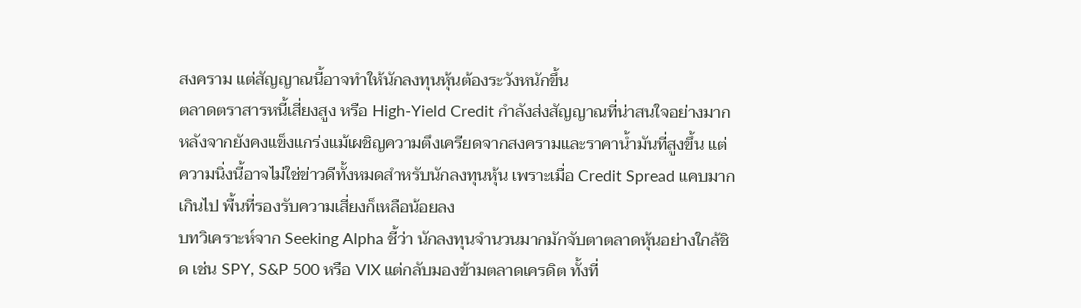สงคราม แต่สัญญาณนี้อาจทำให้นักลงทุนหุ้นต้องระวังหนักขึ้น
ตลาดตราสารหนี้เสี่ยงสูง หรือ High-Yield Credit กำลังส่งสัญญาณที่น่าสนใจอย่างมาก หลังจากยังคงแข็งแกร่งแม้เผชิญความตึงเครียดจากสงครามและราคาน้ำมันที่สูงขึ้น แต่ความนิ่งนี้อาจไม่ใช่ข่าวดีทั้งหมดสำหรับนักลงทุนหุ้น เพราะเมื่อ Credit Spread แคบมากเกินไป พื้นที่รองรับความเสี่ยงก็เหลือน้อยลง
บทวิเคราะห์จาก Seeking Alpha ชี้ว่า นักลงทุนจำนวนมากมักจับตาตลาดหุ้นอย่างใกล้ชิด เช่น SPY, S&P 500 หรือ VIX แต่กลับมองข้ามตลาดเครดิต ทั้งที่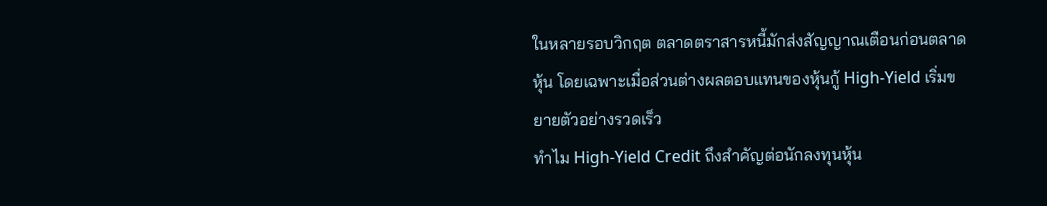ในหลายรอบวิกฤต ตลาดตราสารหนี้มักส่งสัญญาณเตือนก่อนตลาดหุ้น โดยเฉพาะเมื่อส่วนต่างผลตอบแทนของหุ้นกู้ High-Yield เริ่มขยายตัวอย่างรวดเร็ว
ทำไม High-Yield Credit ถึงสำคัญต่อนักลงทุนหุ้น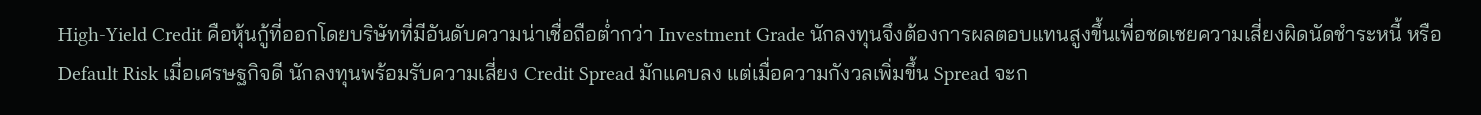High-Yield Credit คือหุ้นกู้ที่ออกโดยบริษัทที่มีอันดับความน่าเชื่อถือต่ำกว่า Investment Grade นักลงทุนจึงต้องการผลตอบแทนสูงขึ้นเพื่อชดเชยความเสี่ยงผิดนัดชำระหนี้ หรือ Default Risk เมื่อเศรษฐกิจดี นักลงทุนพร้อมรับความเสี่ยง Credit Spread มักแคบลง แต่เมื่อความกังวลเพิ่มขึ้น Spread จะก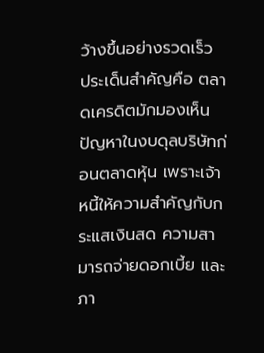ว้างขึ้นอย่างรวดเร็ว
ประเด็นสำคัญคือ ตลาดเครดิตมักมองเห็นปัญหาในงบดุลบริษัทก่อนตลาดหุ้น เพราะเจ้าหนี้ให้ความสำคัญกับกระแสเงินสด ความสามารถจ่ายดอกเบี้ย และภา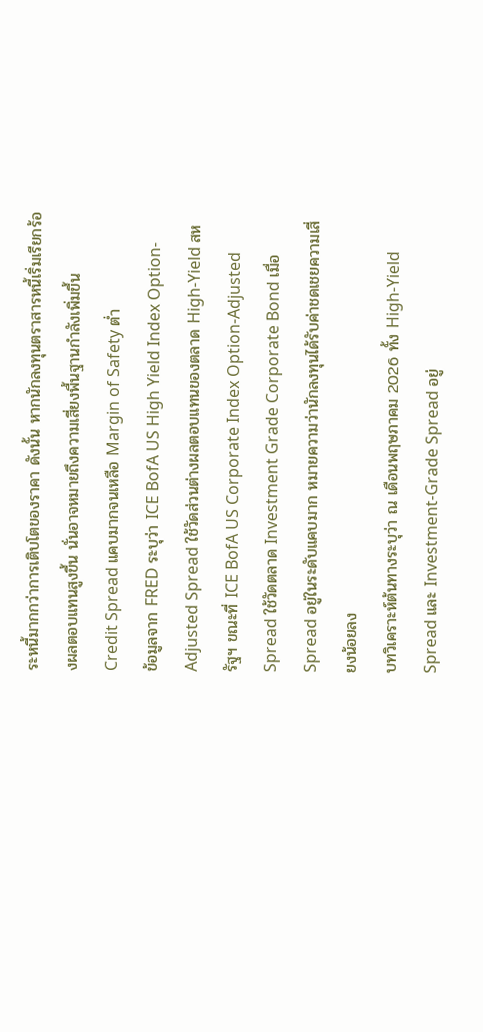ระหนี้มากกว่าการเติบโตของราคา ดังนั้น หากนักลงทุนตราสารหนี้เริ่มเรียกร้องผลตอบแทนสูงขึ้น นั่นอาจหมายถึงความเสี่ยงพื้นฐานกำลังเพิ่มขึ้น
Credit Spread แคบมากจนเหลือ Margin of Safety ต่ำ
ข้อมูลจาก FRED ระบุว่า ICE BofA US High Yield Index Option-Adjusted Spread ใช้วัดส่วนต่างผลตอบแทนของตลาด High-Yield สหรัฐฯ ขณะที่ ICE BofA US Corporate Index Option-Adjusted Spread ใช้วัดตลาด Investment Grade Corporate Bond เมื่อ Spread อยู่ในระดับแคบมาก หมายความว่านักลงทุนได้รับค่าชดเชยความเสี่ยงน้อยลง
บทวิเคราะห์ต้นทางระบุว่า ณ เดือนพฤษภาคม 2026 ทั้ง High-Yield Spread และ Investment-Grade Spread อยู่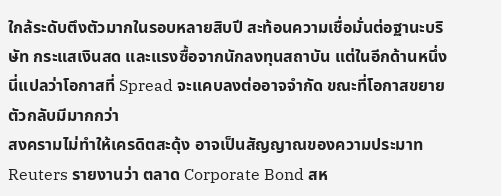ใกล้ระดับตึงตัวมากในรอบหลายสิบปี สะท้อนความเชื่อมั่นต่อฐานะบริษัท กระแสเงินสด และแรงซื้อจากนักลงทุนสถาบัน แต่ในอีกด้านหนึ่ง นี่แปลว่าโอกาสที่ Spread จะแคบลงต่ออาจจำกัด ขณะที่โอกาสขยายตัวกลับมีมากกว่า
สงครามไม่ทำให้เครดิตสะดุ้ง อาจเป็นสัญญาณของความประมาท
Reuters รายงานว่า ตลาด Corporate Bond สห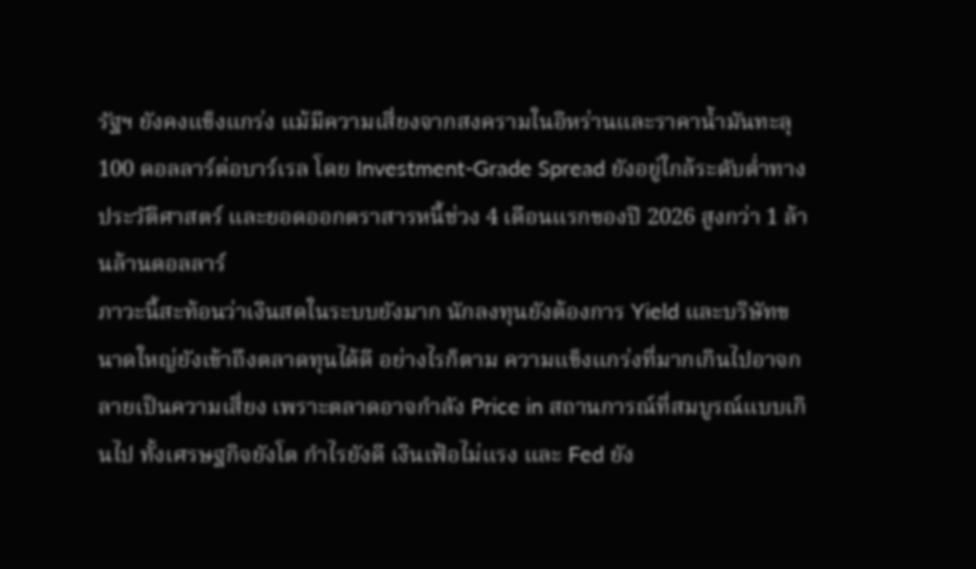รัฐฯ ยังคงแข็งแกร่ง แม้มีความเสี่ยงจากสงครามในอิหร่านและราคาน้ำมันทะลุ 100 ดอลลาร์ต่อบาร์เรล โดย Investment-Grade Spread ยังอยู่ใกล้ระดับต่ำทางประวัติศาสตร์ และยอดออกตราสารหนี้ช่วง 4 เดือนแรกของปี 2026 สูงกว่า 1 ล้านล้านดอลลาร์
ภาวะนี้สะท้อนว่าเงินสดในระบบยังมาก นักลงทุนยังต้องการ Yield และบริษัทขนาดใหญ่ยังเข้าถึงตลาดทุนได้ดี อย่างไรก็ตาม ความแข็งแกร่งที่มากเกินไปอาจกลายเป็นความเสี่ยง เพราะตลาดอาจกำลัง Price in สถานการณ์ที่สมบูรณ์แบบเกินไป ทั้งเศรษฐกิจยังโต กำไรยังดี เงินเฟ้อไม่แรง และ Fed ยัง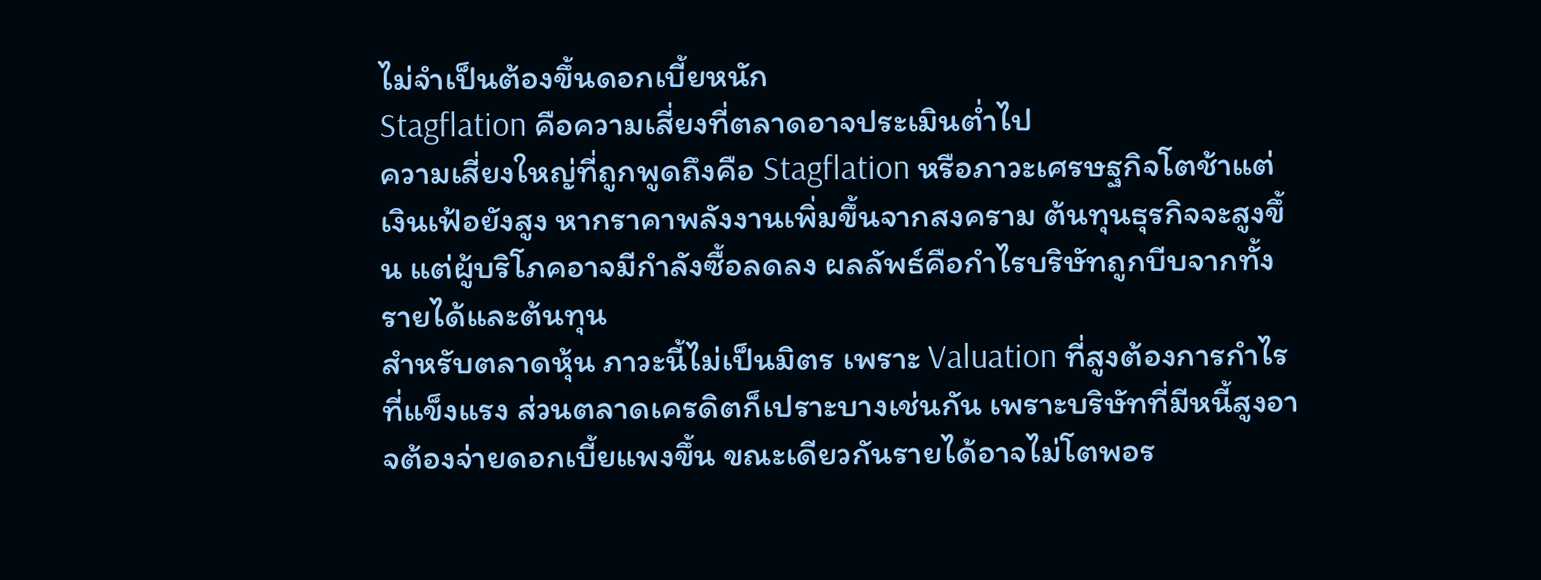ไม่จำเป็นต้องขึ้นดอกเบี้ยหนัก
Stagflation คือความเสี่ยงที่ตลาดอาจประเมินต่ำไป
ความเสี่ยงใหญ่ที่ถูกพูดถึงคือ Stagflation หรือภาวะเศรษฐกิจโตช้าแต่เงินเฟ้อยังสูง หากราคาพลังงานเพิ่มขึ้นจากสงคราม ต้นทุนธุรกิจจะสูงขึ้น แต่ผู้บริโภคอาจมีกำลังซื้อลดลง ผลลัพธ์คือกำไรบริษัทถูกบีบจากทั้งรายได้และต้นทุน
สำหรับตลาดหุ้น ภาวะนี้ไม่เป็นมิตร เพราะ Valuation ที่สูงต้องการกำไรที่แข็งแรง ส่วนตลาดเครดิตก็เปราะบางเช่นกัน เพราะบริษัทที่มีหนี้สูงอาจต้องจ่ายดอกเบี้ยแพงขึ้น ขณะเดียวกันรายได้อาจไม่โตพอร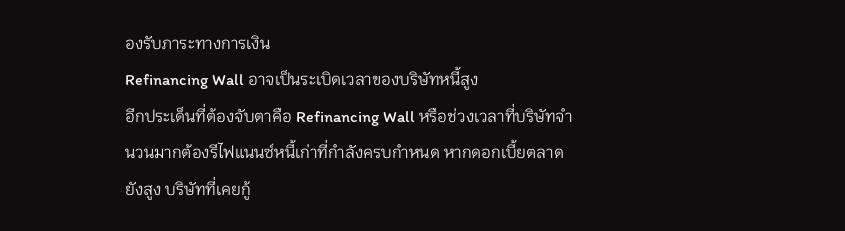องรับภาระทางการเงิน
Refinancing Wall อาจเป็นระเบิดเวลาของบริษัทหนี้สูง
อีกประเด็นที่ต้องจับตาคือ Refinancing Wall หรือช่วงเวลาที่บริษัทจำนวนมากต้องรีไฟแนนซ์หนี้เก่าที่กำลังครบกำหนด หากดอกเบี้ยตลาดยังสูง บริษัทที่เคยกู้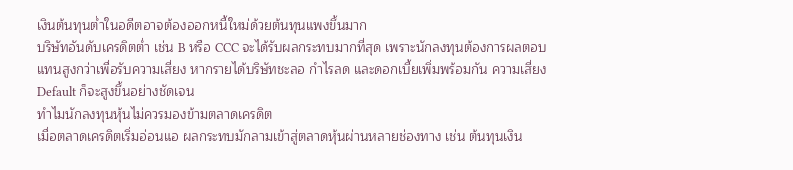เงินต้นทุนต่ำในอดีตอาจต้องออกหนี้ใหม่ด้วยต้นทุนแพงขึ้นมาก
บริษัทอันดับเครดิตต่ำ เช่น B หรือ CCC จะได้รับผลกระทบมากที่สุด เพราะนักลงทุนต้องการผลตอบแทนสูงกว่าเพื่อรับความเสี่ยง หากรายได้บริษัทชะลอ กำไรลด และดอกเบี้ยเพิ่มพร้อมกัน ความเสี่ยง Default ก็จะสูงขึ้นอย่างชัดเจน
ทำไมนักลงทุนหุ้นไม่ควรมองข้ามตลาดเครดิต
เมื่อตลาดเครดิตเริ่มอ่อนแอ ผลกระทบมักลามเข้าสู่ตลาดหุ้นผ่านหลายช่องทาง เช่น ต้นทุนเงิน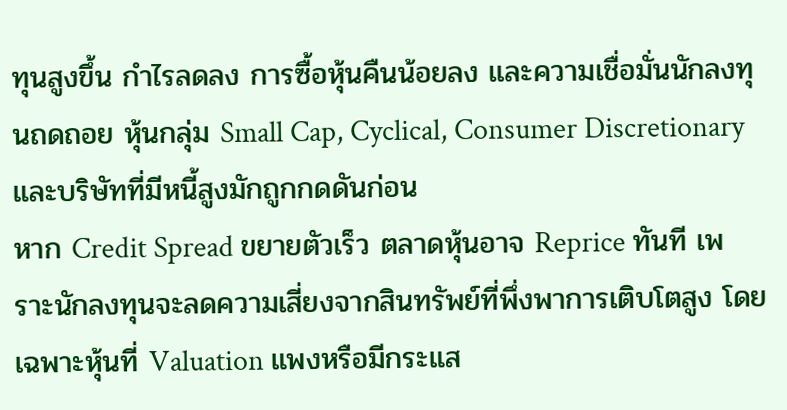ทุนสูงขึ้น กำไรลดลง การซื้อหุ้นคืนน้อยลง และความเชื่อมั่นนักลงทุนถดถอย หุ้นกลุ่ม Small Cap, Cyclical, Consumer Discretionary และบริษัทที่มีหนี้สูงมักถูกกดดันก่อน
หาก Credit Spread ขยายตัวเร็ว ตลาดหุ้นอาจ Reprice ทันที เพราะนักลงทุนจะลดความเสี่ยงจากสินทรัพย์ที่พึ่งพาการเติบโตสูง โดยเฉพาะหุ้นที่ Valuation แพงหรือมีกระแส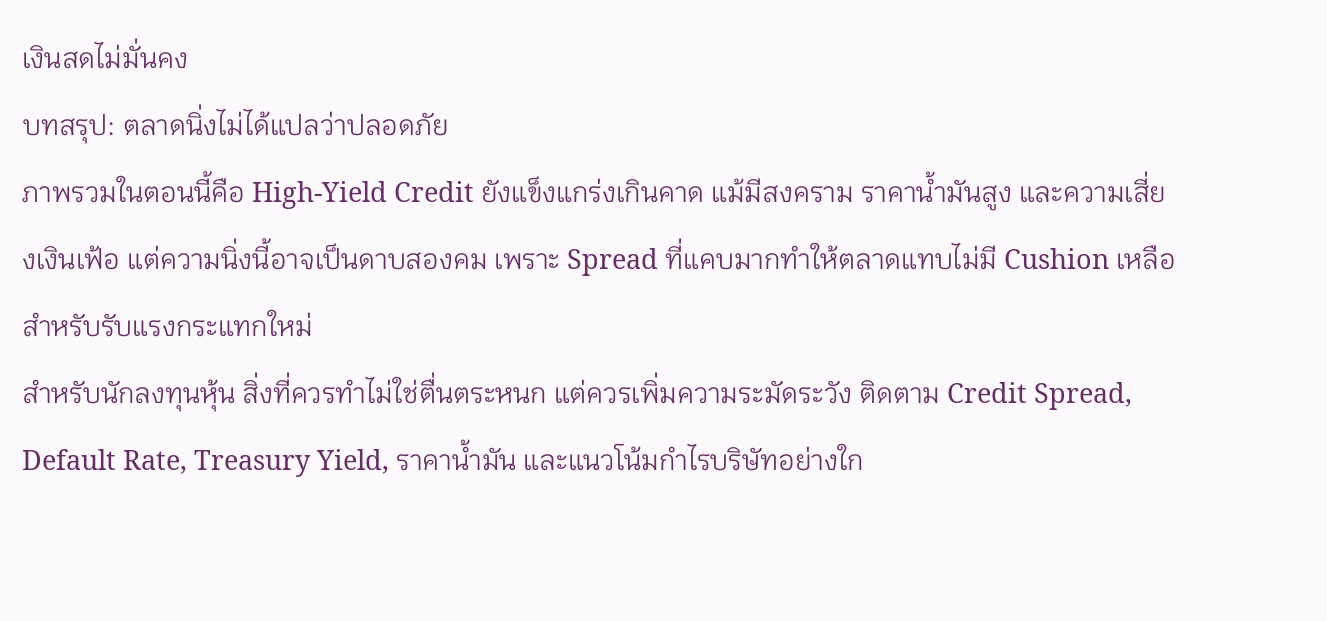เงินสดไม่มั่นคง
บทสรุป: ตลาดนิ่งไม่ได้แปลว่าปลอดภัย
ภาพรวมในตอนนี้คือ High-Yield Credit ยังแข็งแกร่งเกินคาด แม้มีสงคราม ราคาน้ำมันสูง และความเสี่ยงเงินเฟ้อ แต่ความนิ่งนี้อาจเป็นดาบสองคม เพราะ Spread ที่แคบมากทำให้ตลาดแทบไม่มี Cushion เหลือสำหรับรับแรงกระแทกใหม่
สำหรับนักลงทุนหุ้น สิ่งที่ควรทำไม่ใช่ตื่นตระหนก แต่ควรเพิ่มความระมัดระวัง ติดตาม Credit Spread, Default Rate, Treasury Yield, ราคาน้ำมัน และแนวโน้มกำไรบริษัทอย่างใก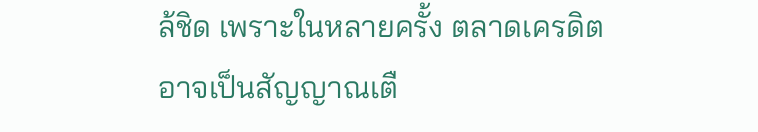ล้ชิด เพราะในหลายครั้ง ตลาดเครดิตอาจเป็นสัญญาณเตื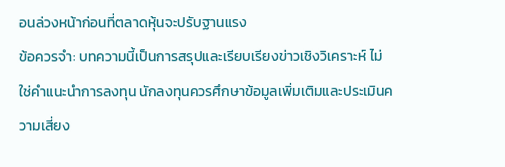อนล่วงหน้าก่อนที่ตลาดหุ้นจะปรับฐานแรง
ข้อควรจำ: บทความนี้เป็นการสรุปและเรียบเรียงข่าวเชิงวิเคราะห์ ไม่ใช่คำแนะนำการลงทุน นักลงทุนควรศึกษาข้อมูลเพิ่มเติมและประเมินความเสี่ยง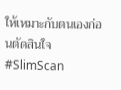ให้เหมาะกับตนเองก่อนตัดสินใจ
#SlimScan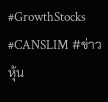#GrowthStocks #CANSLIM #ข่าวหุ้น